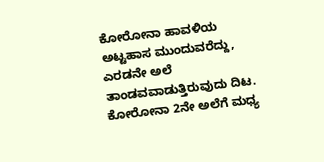ಕೋರೋನಾ ಹಾವಳಿಯ ಅಟ್ಟಹಾಸ ಮುಂದುವರೆದ್ದು, ಎರಡನೇ ಅಲೆ ತಾಂಡವವಾಡುತ್ತಿರುವುದು ದಿಟ. ಕೋರೋನಾ 2ನೇ ಅಲೆಗೆ ಮಧ್ಯ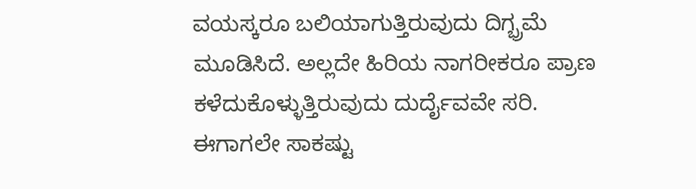ವಯಸ್ಕರೂ ಬಲಿಯಾಗುತ್ತಿರುವುದು ದಿಗ್ಭ್ರಮೆ ಮೂಡಿಸಿದೆ. ಅಲ್ಲದೇ ಹಿರಿಯ ನಾಗರೀಕರೂ ಪ್ರಾಣ ಕಳೆದುಕೊಳ್ಳುತ್ತಿರುವುದು ದುರ್ದೈವವೇ ಸರಿ.
ಈಗಾಗಲೇ ಸಾಕಷ್ಟು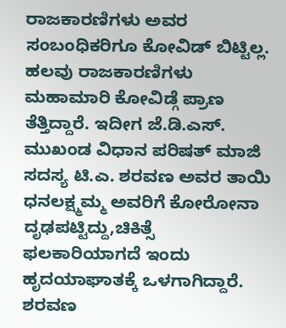ರಾಜಕಾರಣಿಗಳು ಅವರ ಸಂಬಂಧಿಕರಿಗೂ ಕೋವಿಡ್ ಬಿಟ್ಟಿಲ್ಲ. ಹಲವು ರಾಜಕಾರಣಿಗಳು ಮಹಾಮಾರಿ ಕೋವಿಡ್ಗೆ ಪ್ರಾಣ ತೆತ್ತಿದ್ದಾರೆ. ಇದೀಗ ಜೆ.ಡಿ.ಎಸ್. ಮುಖಂಡ ವಿಧಾನ ಪರಿಷತ್ ಮಾಜಿ ಸದಸ್ಯ ಟಿ.ಎ. ಶರವಣ ಅವರ ತಾಯಿ ಧನಲಕ್ಷ್ಮಮ್ಮ ಅವರಿಗೆ ಕೋರೋನಾ ದೃಢಪಟ್ಟಿದ್ದು,ಚಿಕಿತ್ಸೆ ಫಲಕಾರಿಯಾಗದೆ ಇಂದು ಹೃದಯಾಘಾತಕ್ಕೆ ಒಳಗಾಗಿದ್ದಾರೆ. ಶರವಣ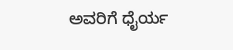ಅವರಿಗೆ ಧೈರ್ಯ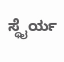ಸ್ಥೈರ್ಯ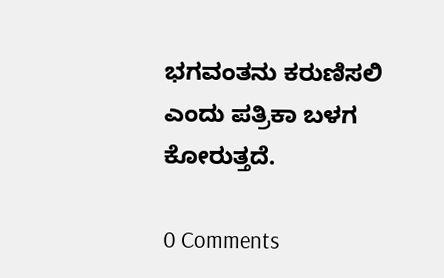ಭಗವಂತನು ಕರುಣಿಸಲಿ ಎಂದು ಪತ್ರಿಕಾ ಬಳಗ ಕೋರುತ್ತದೆ.

0 Comments